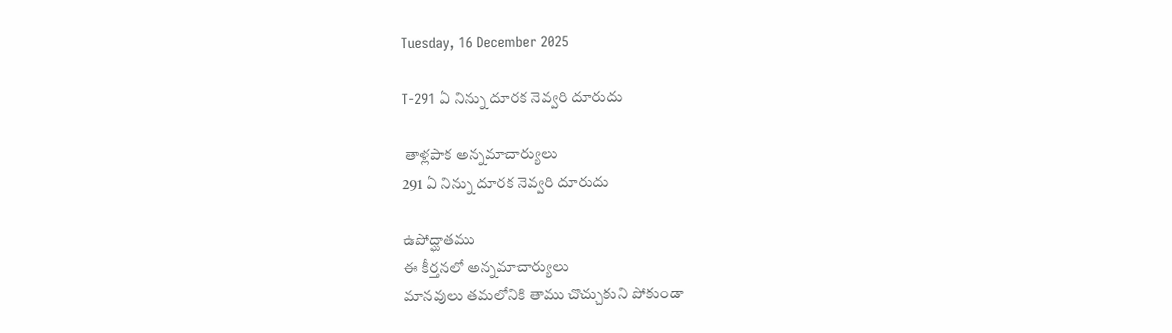Tuesday, 16 December 2025

T-291 ఏ నిన్ను దూరక నెవ్వరి దూరుదు

 తాళ్లపాక అన్నమాచార్యులు
291 ఏ నిన్ను దూరక నెవ్వరి దూరుదు

ఉపోద్ఘాతము
ఈ కీర్తనలో అన్నమాచార్యులు
మానవులు తమలోనికి తాము చొచ్చుకుని పోకుండా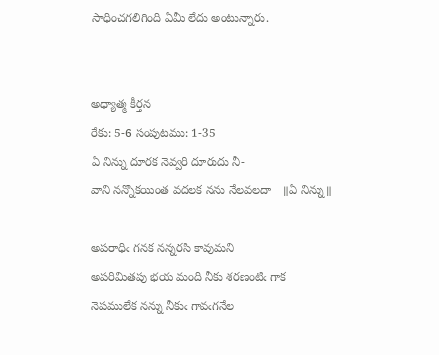సాధించగలిగింది ఏమీ లేదు అంటున్నారు.


అధ్యాత్మ కీర్తన
రేకు: 5-6 సంపుటము: 1-35
ఏ నిన్ను దూరక నెవ్వరి దూరుదు నీ-
వాని నన్నొకయింత వదలక నను నేలవలదా   ॥ఏ నిన్ను॥

అపరాధిఁ గనక నన్నరసి కావుమని
అపరిమితపు భయ మంది నీకు శరణంటిఁ గాక
నెపములేక నన్ను నీకుఁ గావఁగనేల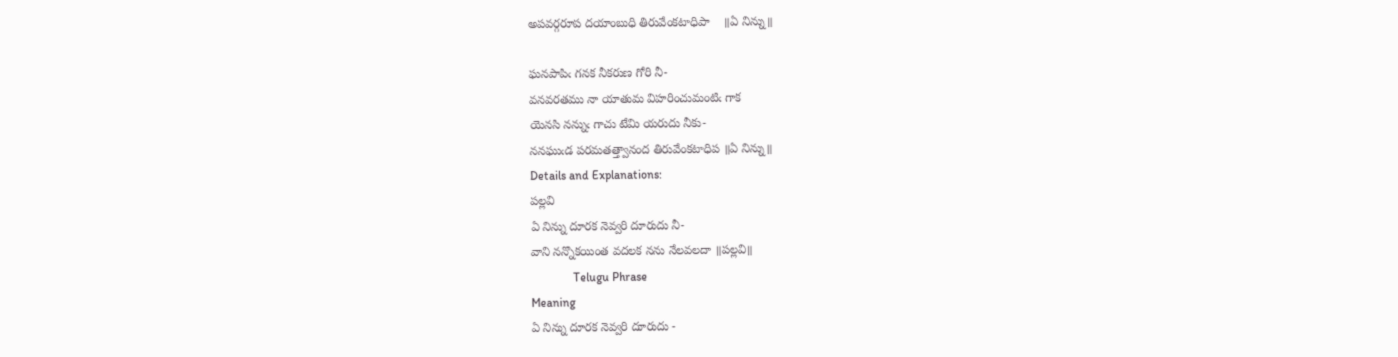అపవర్గరూప దయాంబుధి తిరువేంకటాధిపా    ॥ఏ నిన్ను॥

ఘనపాపిఁ గనక నీకరుణ గోరి నీ-
వనవరతము నా యాతుమ విహరించుమంటిఁ గాక
యెనసి నన్నుఁ గాచు టేమి యరుదు నీకు-
ననఘుఁడ పరమతత్త్వానంద తిరువేంకటాధిప ॥ఏ నిన్ను॥
Details and Explanations:
పల్లవి
ఏ నిన్ను దూరక నెవ్వరి దూరుదు నీ-
వాని నన్నొకయింత వదలక నను నేలవలదా ॥పల్లవి॥
              Telugu Phrase
Meaning
ఏ నిన్ను దూరక నెవ్వరి దూరుదు -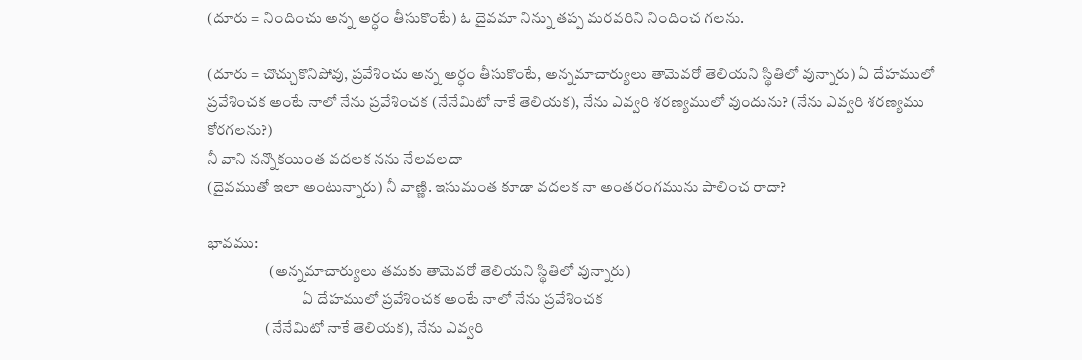(దూరు = నిందించు అన్న అర్ధం తీసుకొంటే) ఓ దైవమా నిన్ను తప్ప మరవరిని నిందించ గలను.

(దూరు = చొచ్చుకొనిపోవు, ప్రవేశించు అన్న అర్ధం తీసుకొంటే, అన్నమాచార్యులు తామెవరో తెలియని స్థితిలో వున్నారు) ఏ దేహములో ప్రవేశించక అంటే నాలో నేను ప్రవేశించక (నేనేమిటో నాకే తెలియక), నేను ఎవ్వరి శరణ్యములో వుందును? (నేను ఎవ్వరి శరణ్యము కోరగలను?)
నీ వాని నన్నొకయింత వదలక నను నేలవలదా
(దైవముతో ఇలా అంటున్నారు) నీ వాణ్ణి. ఇసుమంత కూడా వదలక నా అంతరంగమును పాలించ రాదా?

భావము:
                    (అన్నమాచార్యులు తమకు తామెవరో తెలియని స్థితిలో వున్నారు)
                               ఏ దేహములో ప్రవేశించక అంటే నాలో నేను ప్రవేశించక
                   (నేనేమిటో నాకే తెలియక), నేను ఎవ్వరి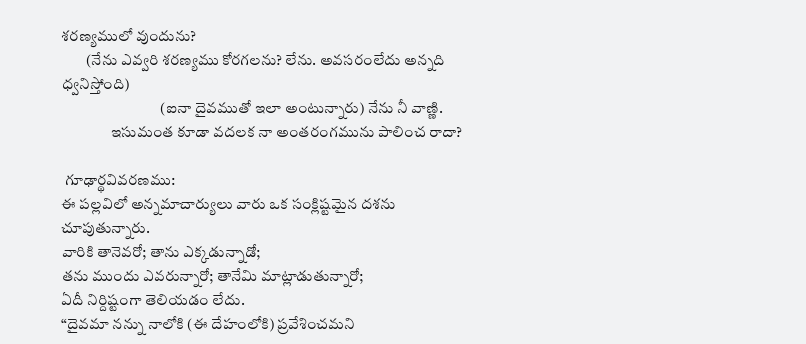శరణ్యములో వుందును?
        (నేను ఎవ్వరి శరణ్యము కోరగలను? లేను. అవసరంలేదు అన్నది ధ్వనిస్తోంది)
                                (ఐనా దైవముతో ఇలా అంటున్నారు) నేను నీ వాణ్ణి.
                ఇసుమంత కూడా వదలక నా అంతరంగమును పాలించ రాదా?

 గూఢార్థవివరణము:
ఈ పల్లవిలో అన్నమాచార్యులు వారు ఒక సంక్లిష్టమైన దశను చూపుతున్నారు.
వారికి తానెవరో; తాను ఎక్కడున్నాడో;
తను ముందు ఎవరున్నారో; తానేమి మాట్లాడుతున్నారో;
ఏదీ నిర్దిష్టంగా తెలియడం లేదు.
“దైవమా నన్ను నాలోకి (ఈ దేహంలోకి) ప్రవేశించమని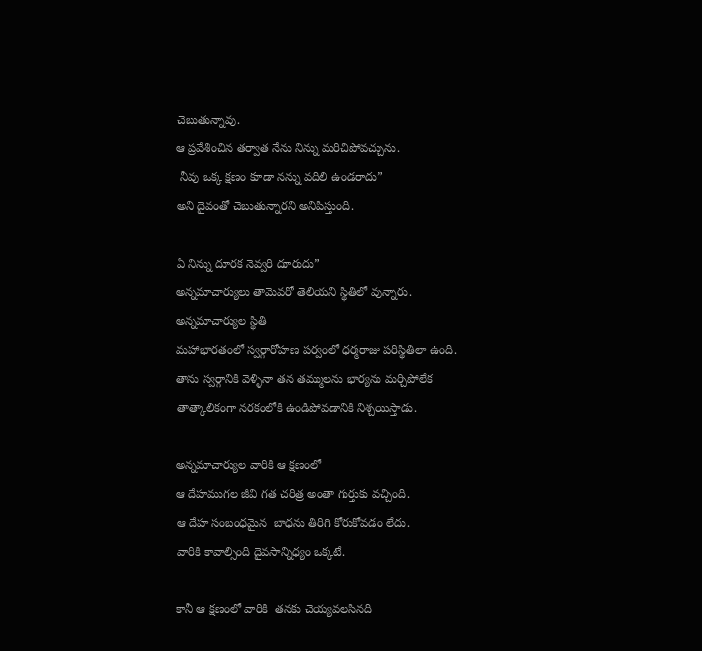చెబుతున్నావు.
ఆ ప్రవేశించిన తర్వాత నేను నిన్ను మరిచిపోవచ్చును.
 నీవు ఒక్క క్షణం కూడా నన్ను వదిలి ఉండరాదు”
అని దైవంతో చెబుతున్నారని అనిపిస్తుంది.

ఏ నిన్ను దూరక నెవ్వరి దూరుదు”
అన్నమాచార్యులు తామెవరో తెలియని స్థితిలో వున్నారు.
అన్నమాచార్యుల స్థితి
మహాభారతంలో స్వర్గారోహణ పర్వంలో ధర్మరాజు పరిస్థితిలా ఉంది.
తాను స్వర్గానికి వెళ్ళినా తన తమ్ములను భార్యను మర్చిపోలేక
తాత్కాలికంగా నరకంలోకి ఉండిపోవడానికి నిశ్చయిస్తాడు.

అన్నమాచార్యుల వారికి ఆ క్షణంలో
ఆ దేహముగల జీవి గత చరిత్ర అంతా గుర్తుకు వచ్చింది.
ఆ దేహ సంబంధమైన  బాధను తిరిగి కోరుకోవడం లేదు.
వారికి కావాల్సింది దైవసాన్నిధ్యం ఒక్కటే.

కానీ ఆ క్షణంలో వారికి  తనకు చెయ్యవలసినది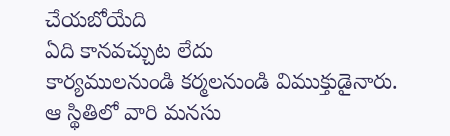చేయబోయేది
ఏది కానవచ్చుట లేదు
కార్యములనుండి కర్మలనుండి విముక్తుడైనారు.
ఆ స్థితిలో వారి మనసు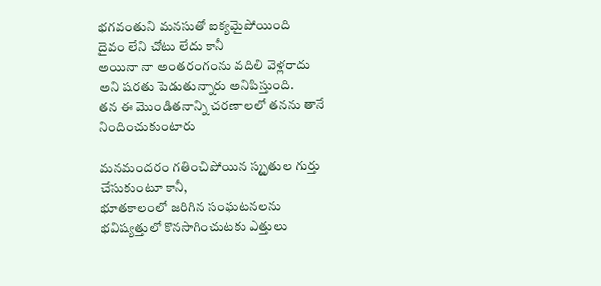భగవంతుని మనసుతో ఐక్యమైపోయింది
దైవం లేని చోటు లేదు కానీ
అయినా నా అంతరంగంను వదిలి వెళ్లరాదు
అని షరతు పెడుతున్నారు అనిపిస్తుంది.
తన ఈ మొండితనాన్ని చరణాలలో తనను తానే నిందించుకుంటారు

మనమందరం గతించిపోయిన స్మృతుల గుర్తు చేసుకుంటూ కానీ,
భూతకాలంలో జరిగిన సంఘటనలను
భవిష్యత్తులో కొనసాగించుటకు ఎత్తులు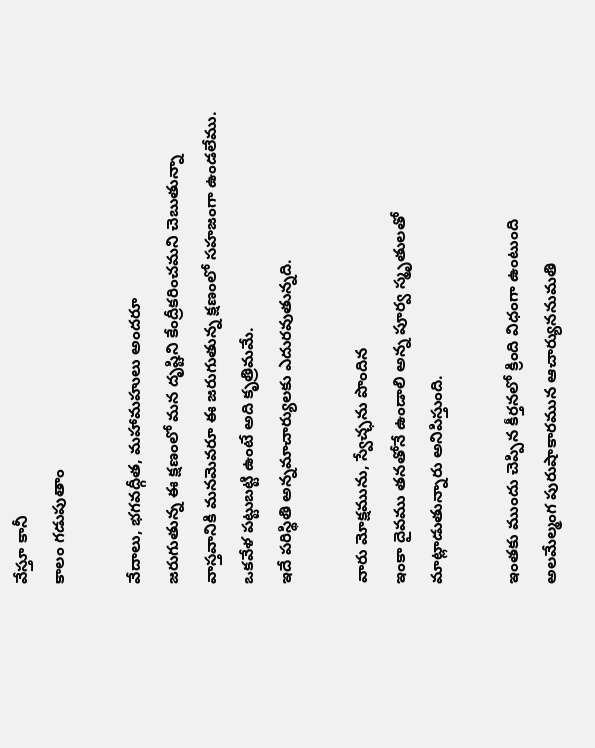వేస్తూ కానీ
కాలం గడుపుతాం

వేదాలు, భగవద్గీత, మహామహులు అందరూ
జరుగుతున్న ఈ క్షణంలో మన దృష్టిని కేంద్రీకరించమని చెబుతున్నా
వాస్తవానికి మనమెవరూ ఈ జరుగుతున్న క్షణంలో సహజంగా ఉండలేము.
ఒకవేళ పట్టుబట్టి ఉంటే అది కృత్రిమమే.
ఇదే పరిస్థితి అన్నమాచార్యులకు ఎదురవుతున్నది.

వారు మోక్షమును, స్వేచ్ఛను పొందిన
ఇంకా దైవము తనతోనే ఉండాలి అన్న పూర్వ స్మృతులతో
మాట్లాడుతున్నారు అనిపిస్తుంది.

ఇంతకు ముందు చెప్పిన కీర్తనలో క్రింది విధంగా ఉంటుంది
అలమేల్మంగ పురుషాకారమున ఆచార్యుననుమతి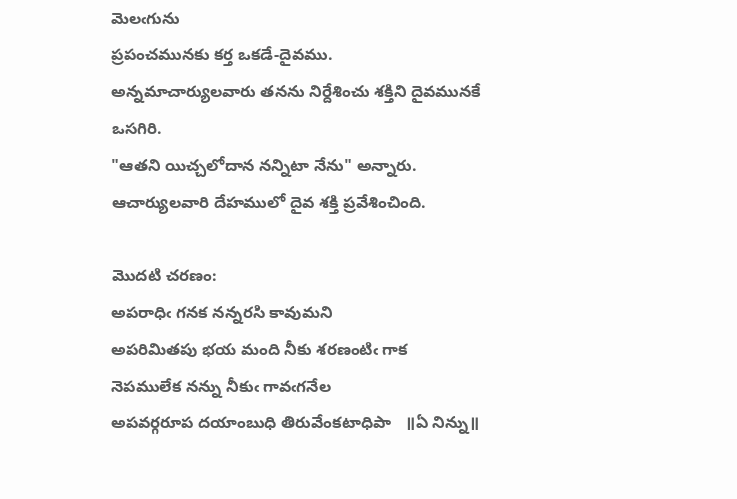మెలఁగును
ప్రపంచమునకు కర్త ఒకడే-దైవము.
అన్నమాచార్యులవారు తనను నిర్దేశించు శక్తిని దైవమునకే ఒసగిరి.
"ఆతని యిచ్చలోదాన నన్నిటా నేను" అన్నారు.
ఆచార్యులవారి దేహములో దైవ శక్తి ప్రవేశించింది.

మొదటి చరణం:
అపరాధిఁ గనక నన్నరసి కావుమని
అపరిమితపు భయ మంది నీకు శరణంటిఁ గాక
నెపములేక నన్ను నీకుఁ గావఁగనేల
అపవర్గరూప దయాంబుధి తిరువేంకటాధిపా   ॥ఏ నిన్ను॥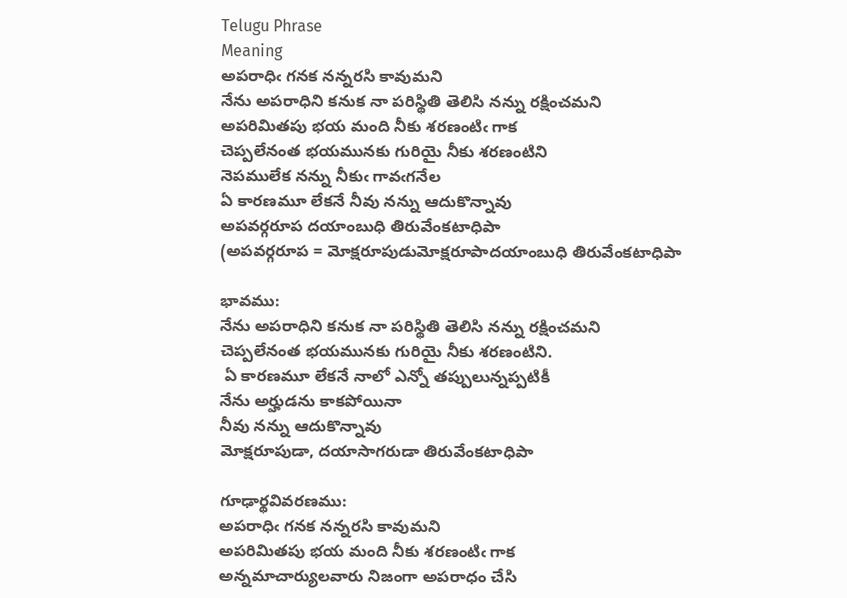Telugu Phrase
Meaning
అపరాధిఁ గనక నన్నరసి కావుమని
నేను అపరాధిని కనుక నా పరిస్థితి తెలిసి నన్ను రక్షించమని
అపరిమితపు భయ మంది నీకు శరణంటిఁ గాక
చెప్పలేనంత భయమునకు గురియై నీకు శరణంటిని
నెపములేక నన్ను నీకుఁ గావఁగనేల
ఏ కారణమూ లేకనే నీవు నన్ను ఆదుకొన్నావు
అపవర్గరూప దయాంబుధి తిరువేంకటాధిపా
(అపవర్గరూప = మోక్షరూపుడుమోక్షరూపాదయాంబుధి తిరువేంకటాధిపా

భావము:
నేను అపరాధిని కనుక నా పరిస్థితి తెలిసి నన్ను రక్షించమని
చెప్పలేనంత భయమునకు గురియై నీకు శరణంటిని.
 ఏ కారణమూ లేకనే నాలో ఎన్నో తప్పులున్నప్పటికీ
నేను అర్హుడను కాకపోయినా
నీవు నన్ను ఆదుకొన్నావు
మోక్షరూపుడా, దయాసాగరుడా తిరువేంకటాధిపా

గూఢార్థవివరణము:
అపరాధిఁ గనక నన్నరసి కావుమని
అపరిమితపు భయ మంది నీకు శరణంటిఁ గాక
అన్నమాచార్యులవారు నిజంగా అపరాధం చేసి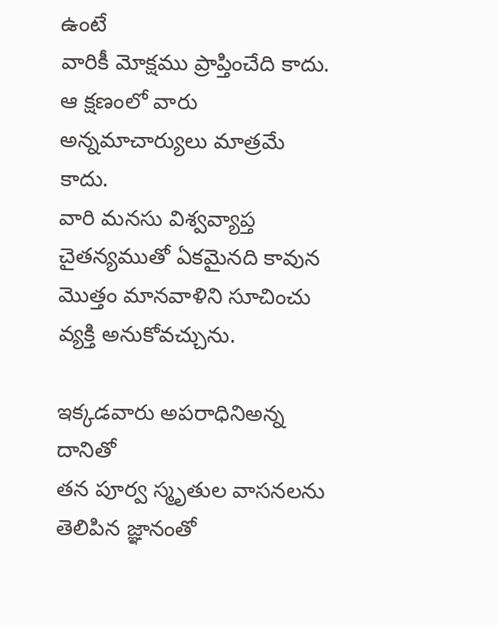ఉంటే
వారికీ మోక్షము ప్రాప్తించేది కాదు.
ఆ క్షణంలో వారు అన్నమాచార్యులు మాత్రమే కాదు.
వారి మనసు విశ్వవ్యాప్త చైతన్యముతో ఏకమైనది కావున
మొత్తం మానవాళిని సూచించు వ్యక్తి అనుకోవచ్చును.

ఇక్కడవారు అపరాధినిఅన్న దానితో
తన పూర్వ స్మృతుల వాసనలను తెలిపిన జ్ఞానంతో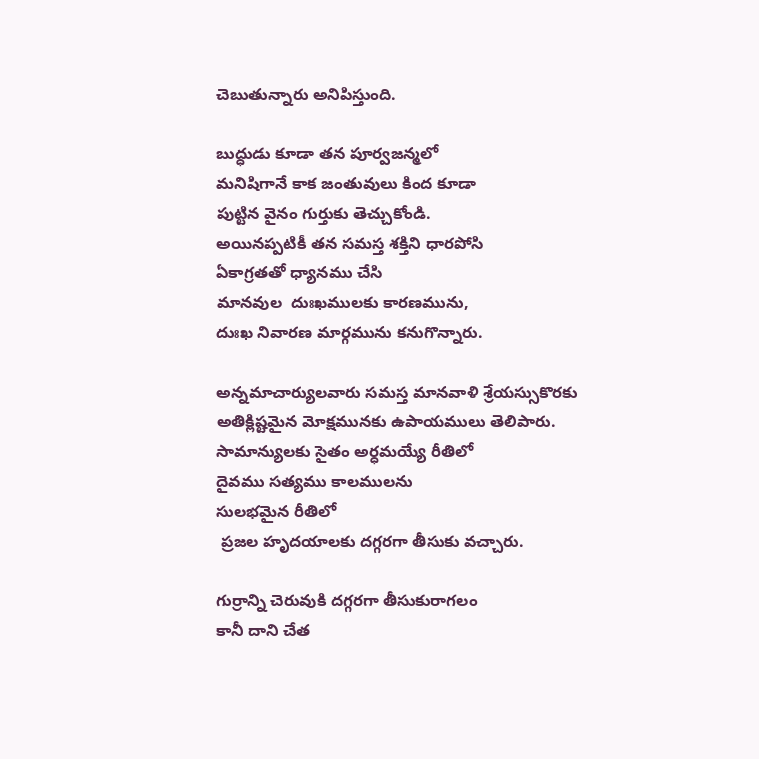చెబుతున్నారు అనిపిస్తుంది.

బుద్ధుడు కూడా తన పూర్వజన్మలో
మనిషిగానే కాక జంతువులు కింద కూడా
పుట్టిన వైనం గుర్తుకు తెచ్చుకోండి.
అయినప్పటికీ తన సమస్త శక్తిని ధారపోసి
ఏకాగ్రతతో ధ్యానము చేసి
మానవుల  దుఃఖములకు కారణమును,
దుఃఖ నివారణ మార్గమును కనుగొన్నారు.

అన్నమాచార్యులవారు సమస్త మానవాళి శ్రేయస్సుకొరకు
అతిక్లిష్టమైన మోక్షమునకు ఉపాయములు తెలిపారు.
సామాన్యులకు సైతం అర్ధమయ్యే రీతిలో
దైవము సత్యము కాలములను
సులభమైన రీతిలో
 ప్రజల హృదయాలకు దగ్గరగా తీసుకు వచ్చారు.

గుర్రాన్ని చెరువుకి దగ్గరగా తీసుకురాగలం
కానీ దాని చేత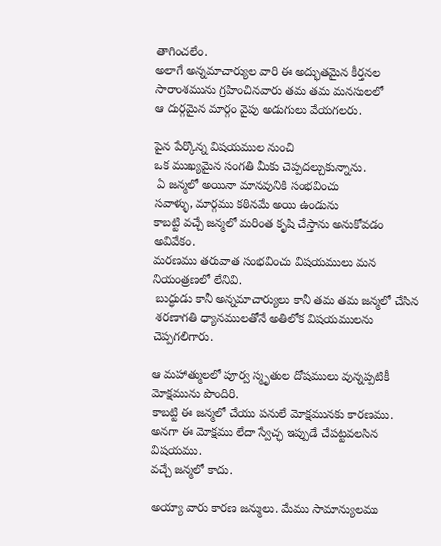తాగించలేం.
అలాగే అన్నమాచార్యుల వారి ఈ అద్భుతమైన కీర్తనల
సారాంశమును గ్రహించినవారు తమ తమ మనసులలో
ఆ దుర్గమైన మార్గం వైపు అడుగులు వేయగలరు.

పైన పేర్కొన్న విషయముల నుంచి
ఒక ముఖ్యమైన సంగతి మీకు చెప్పదల్చుకున్నాను.
 ఏ జన్మలో అయినా మానవునికి సంభవించు
సవాళ్ళు, మార్గము కఠినమే అయి ఉండును
కాబట్టి వచ్చే జన్మలో మరింత కృషి చేస్తాను అనుకోవడం అవివేకం.
మరణము తరువాత సంభవించు విషయములు మన నియంత్రణలో లేనివి.
 బుద్ధుడు కానీ అన్నమాచార్యులు కానీ తమ తమ జన్మలో చేసిన
 శరణాగతి ధ్యానములతోనే అతిలోక విషయములను చెప్పగలిగారు.

ఆ మహాత్ములలో పూర్వ స్మృతుల దోషములు వున్నప్పటికీ మోక్షమును పొందిరి.
కాబట్టి ఈ జన్మలో చేయు పనులే మోక్షమునకు కారణము.
అనగా ఈ మోక్షము లేదా స్వేచ్ఛ ఇప్పుడే చేపట్టవలసిన విషయము.
వచ్చే జన్మలో కాదు.

అయ్యా వారు కారణ జన్ములు. మేము సామాన్యులము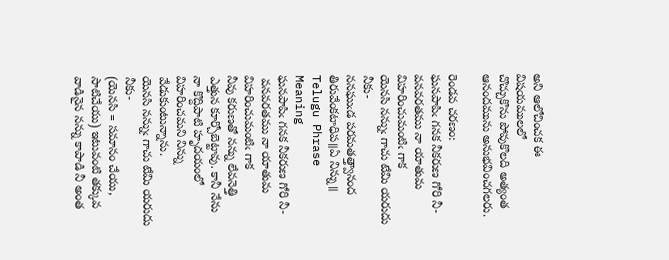అని ఆలోచించక ఈ విషయములలో
చొచ్చుకొను పోవుకొలది అత్యంత ఆనందమును అనుభవించగలరు.

రెండవ చరణం:
ఘనపాపిఁ గనక నీకరుణ గోరి నీ-
వనవరతము నా యాతుమ విహరించుమంటిఁ గాక
యెనసి నన్నుఁ గాచు టేమి యరుదు నీకు-
ననఘుఁడ పరమతత్త్వానంద తిరువేంకటాధిప॥ఏ నిన్ను॥
Telugu Phrase
Meaning
ఘనపాపిఁ గనక నీకరుణ గోరి నీ-
 వనవరతము నా యాతుమ విహరించుమంటిఁ గాక
నీవు కరుణతో నన్ను లేవనెత్తి ఎత్తున కూర్చోబెట్టావు. కానీ నేను నా కొద్దిపాటి హృదయంలో విహరించమని నిన్ను వేడుకుంటున్నాను.
యెనసి నన్నుఁ గాచు టేమి యరుదు నీకు-
(యెనసి = సమానం చేయు, సాటిచేయు) ఇటువంటి తక్కువ వాడినైన నన్ను కాపాడి నీ అంత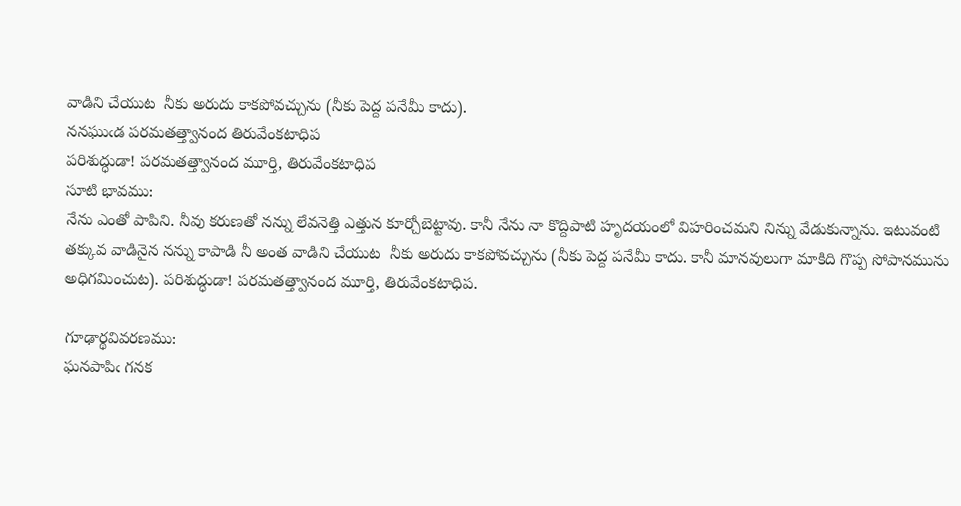వాడిని చేయుట  నీకు అరుదు కాకపోవచ్చును (నీకు పెద్ద పనేమీ కాదు).
ననఘుఁడ పరమతత్త్వానంద తిరువేంకటాధిప
పరిశుద్ధుడా! పరమతత్త్వానంద మూర్తి, తిరువేంకటాధిప
సూటి భావము:
నేను ఎంతో పాపిని. నీవు కరుణతో నన్ను లేవనెత్తి ఎత్తున కూర్చోబెట్టావు. కానీ నేను నా కొద్దిపాటి హృదయంలో విహరించమని నిన్ను వేడుకున్నాను. ఇటువంటి తక్కువ వాడినైన నన్ను కాపాడి నీ అంత వాడిని చేయుట  నీకు అరుదు కాకపోవచ్చును (నీకు పెద్ద పనేమీ కాదు. కానీ మానవులుగా మాకిది గొప్ప సోపానమును అధిగమించుట). పరిశుద్ధుడా! పరమతత్త్వానంద మూర్తి, తిరువేంకటాధిప.

గూఢార్థవివరణము:
ఘనపాపిఁ గనక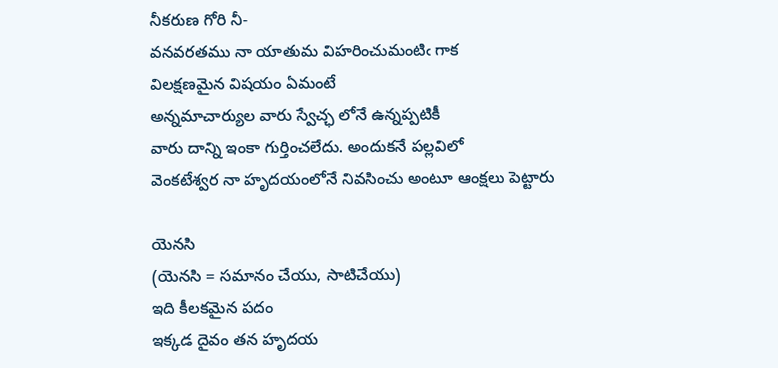నీకరుణ గోరి నీ-
వనవరతము నా యాతుమ విహరించుమంటిఁ గాక
విలక్షణమైన విషయం ఏమంటే
అన్నమాచార్యుల వారు స్వేచ్ఛ లోనే ఉన్నప్పటికీ
వారు దాన్ని ఇంకా గుర్తించలేదు. అందుకనే పల్లవిలో
వెంకటేశ్వర నా హృదయంలోనే నివసించు అంటూ ఆంక్షలు పెట్టారు

యెనసి
(యెనసి = సమానం చేయు, సాటిచేయు)
ఇది కీలకమైన పదం
ఇక్కడ దైవం తన హృదయ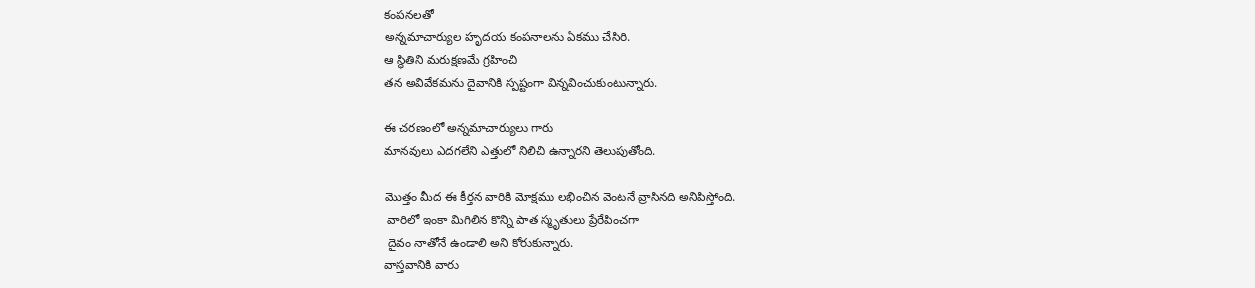కంపనలతో
అన్నమాచార్యుల హృదయ కంపనాలను ఏకము చేసిరి.
ఆ స్థితిని మరుక్షణమే గ్రహించి
తన అవివేకమను దైవానికి స్పష్టంగా విన్నవించుకుంటున్నారు.

ఈ చరణంలో అన్నమాచార్యులు గారు
మానవులు ఎదగలేని ఎత్తులో నిలిచి ఉన్నారని తెలుపుతోంది.

మొత్తం మీద ఈ కీర్తన వారికి మోక్షము లభించిన వెంటనే వ్రాసినది అనిపిస్తోంది.
 వారిలో ఇంకా మిగిలిన కొన్ని పాత స్మృతులు ప్రేరేపించగా
 దైవం నాతోనే ఉండాలి అని కోరుకున్నారు.
వాస్తవానికి వారు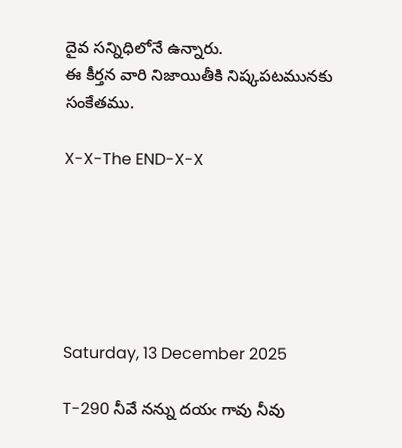దైవ సన్నిధిలోనే ఉన్నారు.
ఈ కీర్తన వారి నిజాయితీకి నిష్కపటమునకు సంకేతము.

X-X-The END-X-X






Saturday, 13 December 2025

T-290 నీవే నన్ను దయఁ గావు నీవు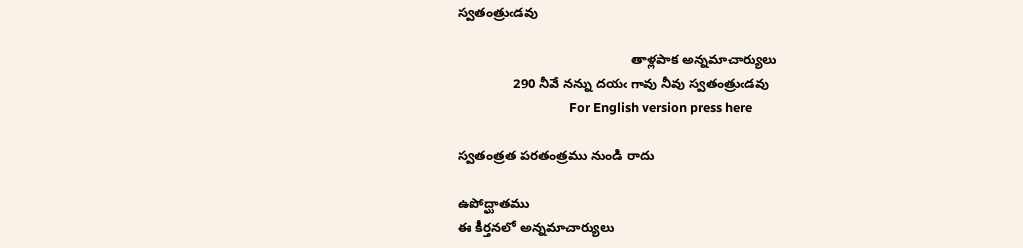స్వతంత్రుఁడవు

                                               తాళ్లపాక అన్నమాచార్యులు
               290 నీవే నన్ను దయఁ గావు నీవు స్వతంత్రుఁడవు
                                     For English version press here

స్వతంత్రత పరతంత్రము నుండి రాదు

ఉపోద్ఘాతము
ఈ కీర్తనలో అన్నమాచార్యులు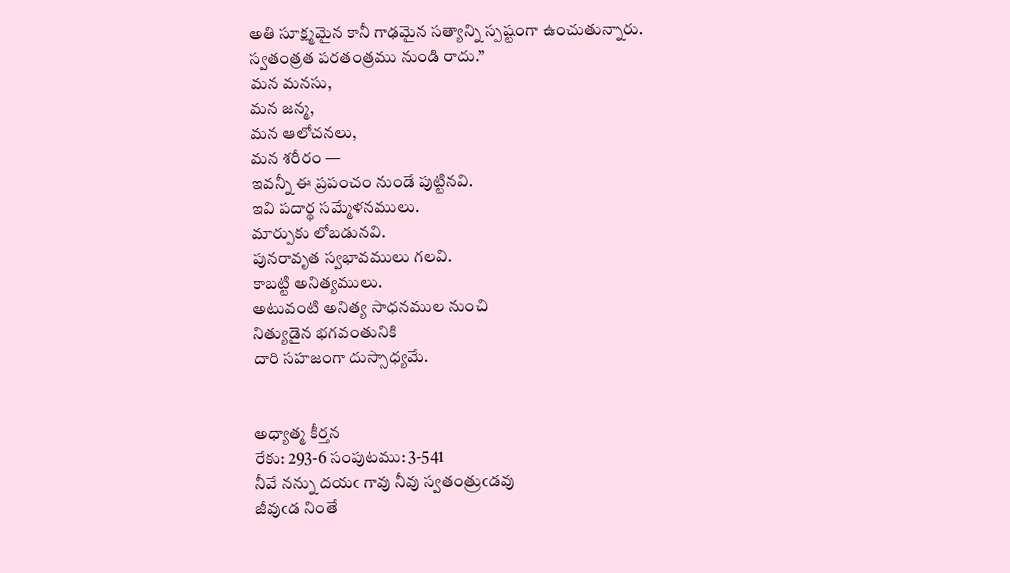అతి సూక్ష్మమైన కానీ గాఢమైన సత్యాన్ని స్పష్టంగా ఉంచుతున్నారు.
స్వతంత్రత పరతంత్రము నుండి రాదు.”
మన మనసు,
మన జన్మ,
మన ఆలోచనలు,
మన శరీరం —
ఇవన్నీ ఈ ప్రపంచం నుండే పుట్టినవి.
ఇవి పదార్థ సమ్మేళనములు.
మార్పుకు లోబడునవి.
పునరావృత స్వభావములు గలవి.
కాబట్టి అనిత్యములు.
అటువంటి అనిత్య సాధనముల నుంచి
నిత్యుడైన భగవంతునికి
దారి సహజంగా దుస్సాధ్యమే.


అధ్యాత్మ కీర్తన
రేకు: 293-6 సంపుటము: 3-541
నీవే నన్ను దయఁ గావు నీవు స్వతంత్రుఁడవు
జీవుఁడ నింతే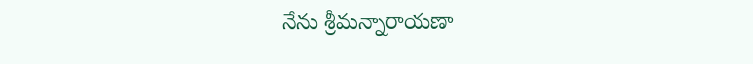నేను శ్రీమన్నారాయణా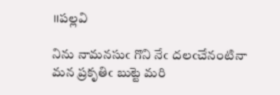॥పల్లవి

నిను నామనసుఁ గొని నేఁ దలఁచేనంటినా
మన ప్రకృతిఁ బుట్టె మరి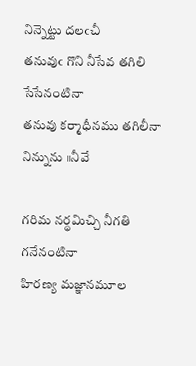నిన్నెట్టు దలఁచీ
తనువుఁ గొని నీసేవ తగిలి సేసేనంటినా
తనువు కర్మాధీనము తగిలీనా నిన్నును ॥నీవే

గరిమ నర్థమిచ్చి నీగతి గనేనంటినా
హిరణ్య మజ్ఞానమూల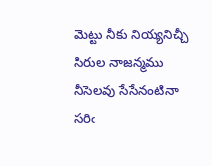మెట్టు నీకు నియ్యనిచ్చీ
సిరుల నాజన్మము నీసెలవు సేసేనంటినా
సరిఁ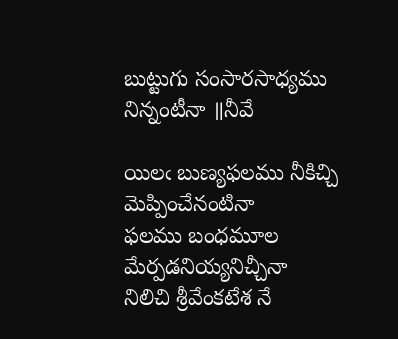బుట్టుగు సంసారసాధ్యము నిన్నంటీనా ॥నీవే

యిలఁ బుణ్యఫలము నీకిచ్చి మెప్పించేనంటినా
ఫలము బంధమూల మేర్పడనియ్యనిచ్చీనా
నిలిచి శ్రీవేంకటేశ నే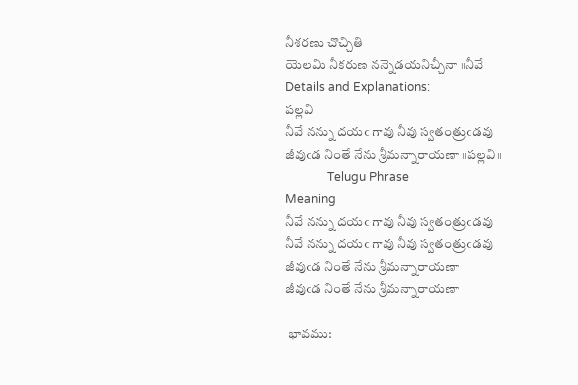నీశరణు చొచ్చితి
యెలమి నీకరుణ నన్నెడయనిచ్చీనా ॥నీవే
Details and Explanations:
పల్లవి
నీవే నన్ను దయఁ గావు నీవు స్వతంత్రుఁడవు
జీవుఁడ నింతే నేను శ్రీమన్నారాయణా ॥పల్లవి॥
              Telugu Phrase
Meaning
నీవే నన్ను దయఁ గావు నీవు స్వతంత్రుఁడవు
నీవే నన్ను దయఁ గావు నీవు స్వతంత్రుఁడవు
జీవుఁడ నింతే నేను శ్రీమన్నారాయణా
జీవుఁడ నింతే నేను శ్రీమన్నారాయణా

 భావము: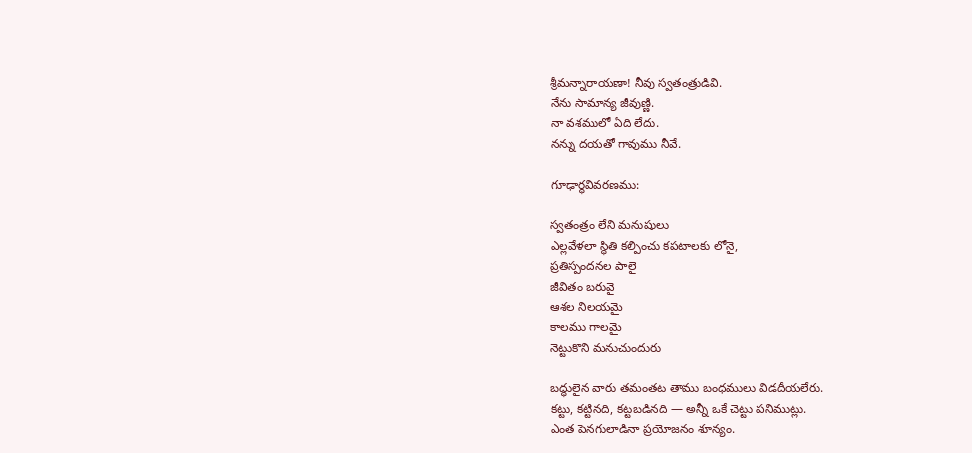శ్రీమన్నారాయణా! నీవు స్వతంత్రుడివి.
నేను సామాన్య జీవుణ్ణి.
నా వశములో ఏది లేదు.
నన్ను దయతో గావుము నీవే.

గూఢార్థవివరణము:

స్వతంత్రం లేని మనుషులు
ఎల్లవేళలా స్థితి కల్పించు కపటాలకు లోనై,
ప్రతిస్పందనల పాలై
జీవితం బరువై
ఆశల నిలయమై
కాలము గాలమై
నెట్టుకొని మనుచుందురు

బద్ధులైన వారు తమంతట తాము బంధములు విడదీయలేరు.
కట్టు, కట్టినది, కట్టబడినది — అన్నీ ఒకే చెట్టు పనిముట్లు.
ఎంత పెనగులాడినా ప్రయోజనం శూన్యం.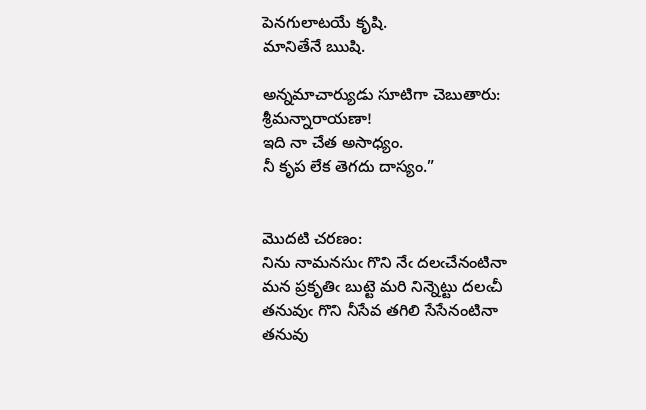పెనగులాటయే కృషి.
మానితేనే ఋషి.

అన్నమాచార్యుడు సూటిగా చెబుతారు:
శ్రీమన్నారాయణా!
ఇది నా చేత అసాధ్యం.
నీ కృప లేక తెగదు దాస్యం.”


మొదటి చరణం:
నిను నామనసుఁ గొని నేఁ దలఁచేనంటినా
మన ప్రకృతిఁ బుట్టె మరి నిన్నెట్టు దలఁచీ
తనువుఁ గొని నీసేవ తగిలి సేసేనంటినా
తనువు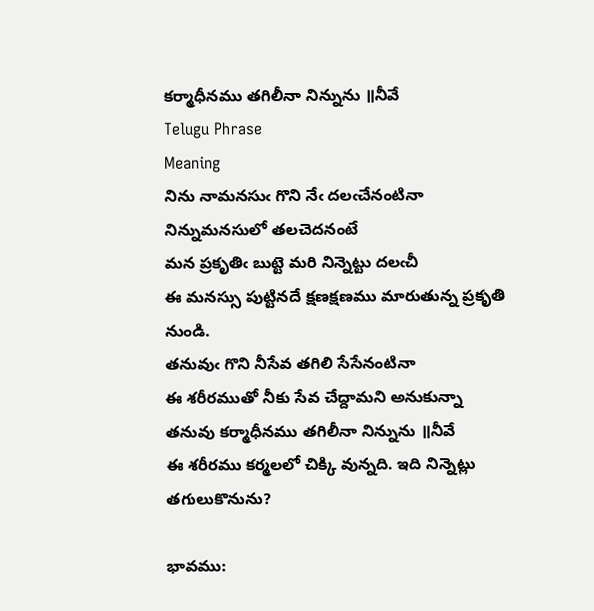కర్మాధీనము తగిలీనా నిన్నును ॥నీవే
Telugu Phrase
Meaning
నిను నామనసుఁ గొని నేఁ దలఁచేనంటినా
నిన్నుమనసులో తలచెదనంటే
మన ప్రకృతిఁ బుట్టె మరి నిన్నెట్టు దలఁచీ
ఈ మనస్సు పుట్టినదే క్షణక్షణము మారుతున్న ప్రకృతి నుండి.
తనువుఁ గొని నీసేవ తగిలి సేసేనంటినా
ఈ శరీరముతో నీకు సేవ చేద్దామని అనుకున్నా
తనువు కర్మాధీనము తగిలీనా నిన్నును ॥నీవే
ఈ శరీరము కర్మలలో చిక్కి వున్నది. ఇది నిన్నెట్లు తగులుకొనును?

భావము: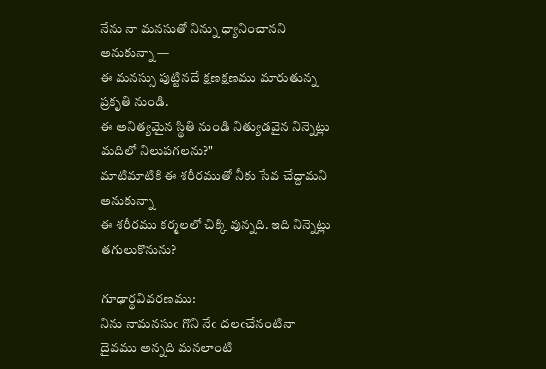నేను నా మనసుతో నిన్ను ధ్యానించానని అనుకున్నా —
ఈ మనస్సు పుట్టినదే క్షణక్షణము మారుతున్న ప్రకృతి నుండి.
ఈ అనిత్యమైన స్థితి నుండి నిత్యుడవైన నిన్నెట్లు మదిలో నిలుపగలను?"
మాటిమాటికి ఈ శరీరముతో నీకు సేవ చేద్దామని అనుకున్నా
ఈ శరీరము కర్మలలో చిక్కి వున్నది. ఇది నిన్నెట్లు తగులుకొనును?

గూఢార్థవివరణము:
నిను నామనసుఁ గొని నేఁ దలఁచేనంటినా
దైవము అన్నది మనలాంటి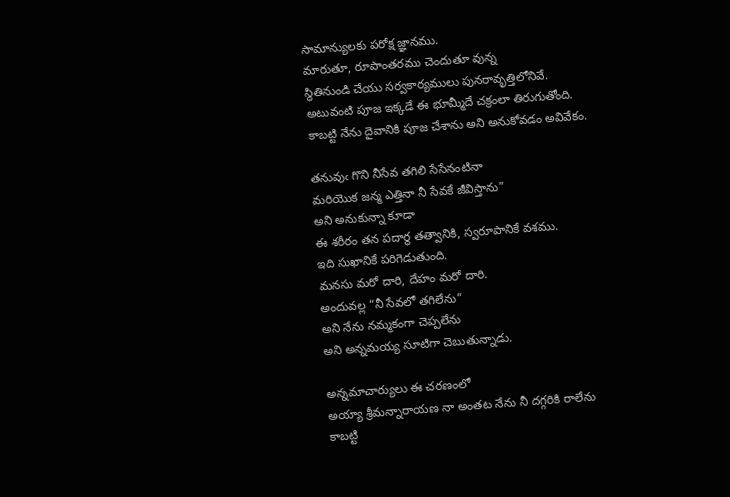సామాన్యులకు పరోక్ష జ్ఞానము.
మారుతూ, రూపాంతరము చెందుతూ వున్న
స్థితినుండి చేయు సర్వకార్యములు పునరావృత్తిలోనివే.
అటువంటి పూజ ఇక్కడే ఈ భూమ్మీదే చక్రంలా తిరుగుతోంది.
కాబట్టి నేను దైవానికి పూజ చేశాను అని అనుకోవడం అవివేకం.

తనువుఁ గొని నీసేవ తగిలి సేసేనంటినా
మరియొక జన్మ ఎత్తినా నీ సేవకే జీవిస్తాను”
అని అనుకున్నా కూడా
ఈ శరీరం తన పదార్థ తత్వానికి, స్వరూపానికే వశము.
ఇది సుఖానికే పరిగెడుతుంది.
మనసు మరో దారి, దేహం మరో దారి.
అందువల్ల “నీ సేవలో తగిలేను”
అని నేను నమ్మకంగా చెప్పలేను
అని అన్నమయ్య సూటిగా చెబుతున్నాడు.

అన్నమాచార్యులు ఈ చరణంలో
అయ్యా శ్రీమన్నారాయణ నా అంతట నేను నీ దగ్గరికి రాలేను
కాబట్టి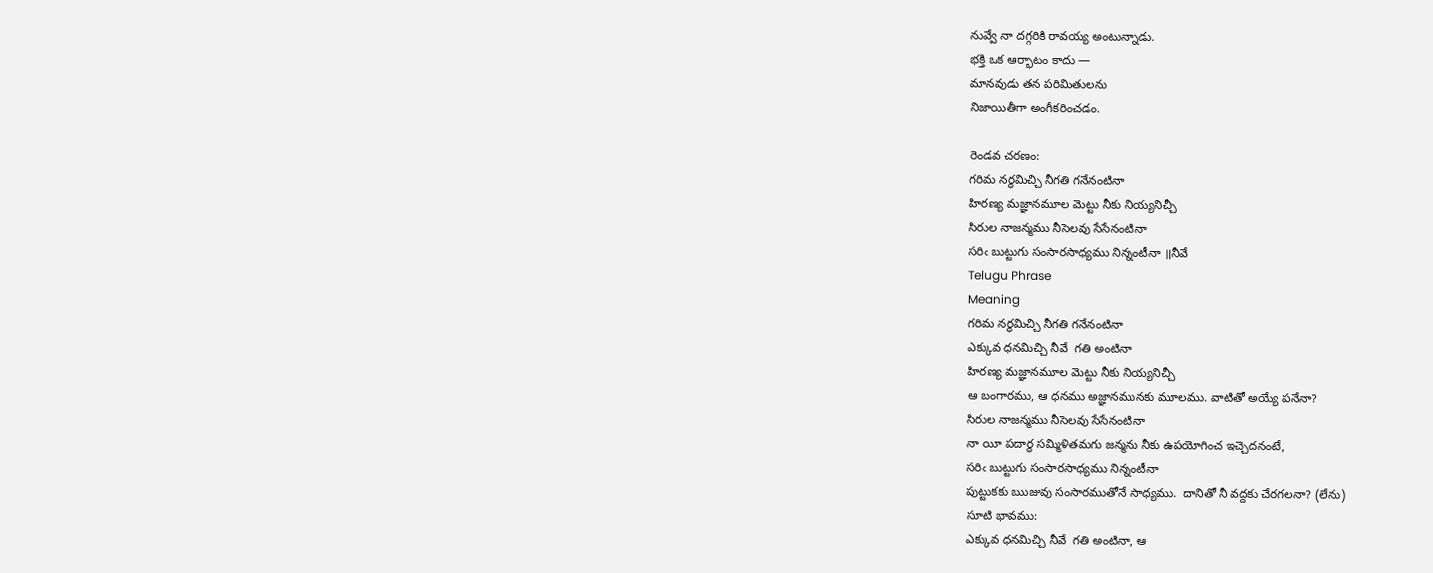నువ్వే నా దగ్గరికి రావయ్య అంటున్నాడు.
భక్తి ఒక ఆర్భాటం కాదు —
మానవుడు తన పరిమితులను
నిజాయితీగా అంగీకరించడం.

రెండవ చరణం:
గరిమ నర్థమిచ్చి నీగతి గనేనంటినా
హిరణ్య మజ్ఞానమూల మెట్టు నీకు నియ్యనిచ్చీ
సిరుల నాజన్మము నీసెలవు సేసేనంటినా
సరిఁ బుట్టుగు సంసారసాధ్యము నిన్నంటీనా ॥నీవే
Telugu Phrase
Meaning
గరిమ నర్థమిచ్చి నీగతి గనేనంటినా
ఎక్కువ ధనమిచ్చి నీవే  గతి అంటినా
హిరణ్య మజ్ఞానమూల మెట్టు నీకు నియ్యనిచ్చీ
ఆ బంగారము, ఆ ధనము అజ్ఞానమునకు మూలము. వాటితో అయ్యే పనేనా?
సిరుల నాజన్మము నీసెలవు సేసేనంటినా
నా యీ పదార్థ సమ్మిళితమగు జన్మను నీకు ఉపయోగించ ఇచ్చెదనంటే,
సరిఁ బుట్టుగు సంసారసాధ్యము నిన్నంటీనా
పుట్టుకకు ఋజువు సంసారముతోనే సాధ్యము.  దానితో నీ వద్దకు చేరగలనా? (లేను)
సూటి భావము:
ఎక్కువ ధనమిచ్చి నీవే  గతి అంటినా, ఆ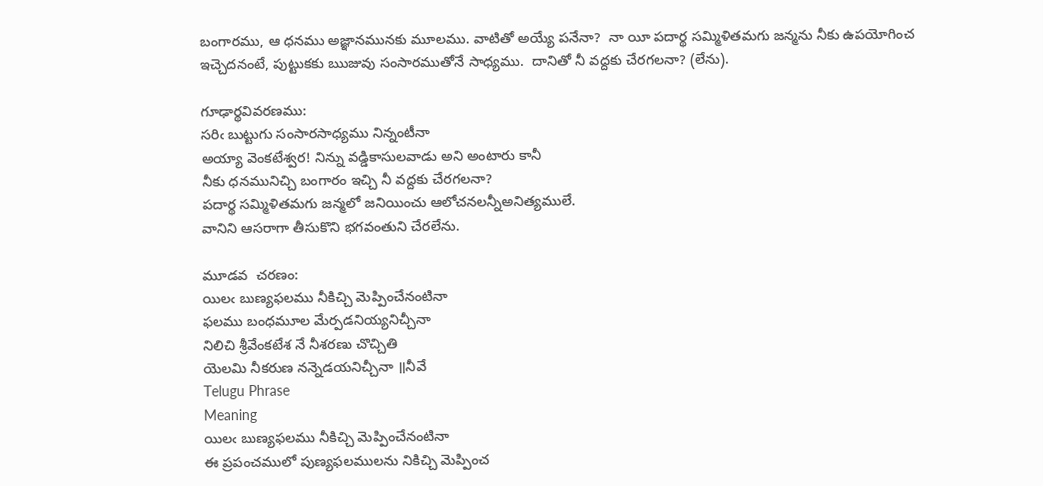బంగారము, ఆ ధనము అజ్ఞానమునకు మూలము. వాటితో అయ్యే పనేనా?  నా యీ పదార్థ సమ్మిళితమగు జన్మను నీకు ఉపయోగించ ఇచ్చెదనంటే, పుట్టుకకు ఋజువు సంసారముతోనే సాధ్యము.  దానితో నీ వద్దకు చేరగలనా? (లేను).

గూఢార్థవివరణము:
సరిఁ బుట్టుగు సంసారసాధ్యము నిన్నంటీనా
అయ్యా వెంకటేశ్వర! నిన్ను వడ్డికాసులవాడు అని అంటారు కానీ
నీకు ధనమునిచ్చి బంగారం ఇచ్చి నీ వద్దకు చేరగలనా?
పదార్థ సమ్మిళితమగు జన్మలో జనియించు ఆలోచనలన్నీఅనిత్యములే.
వానిని ఆసరాగా తీసుకొని భగవంతుని చేరలేను.

మూడవ  చరణం:
యిలఁ బుణ్యఫలము నీకిచ్చి మెప్పించేనంటినా
ఫలము బంధమూల మేర్పడనియ్యనిచ్చీనా
నిలిచి శ్రీవేంకటేశ నే నీశరణు చొచ్చితి
యెలమి నీకరుణ నన్నెడయనిచ్చీనా ॥నీవే
Telugu Phrase
Meaning
యిలఁ బుణ్యఫలము నీకిచ్చి మెప్పించేనంటినా
ఈ ప్రపంచములో పుణ్యఫలములను నికిచ్చి మెప్పించ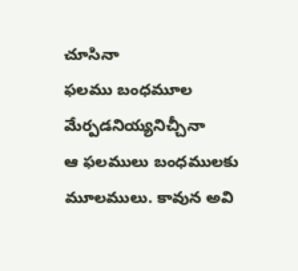చూసినా
ఫలము బంధమూల మేర్పడనియ్యనిచ్చీనా
ఆ ఫలములు బంధములకు మూలములు. కావున అవి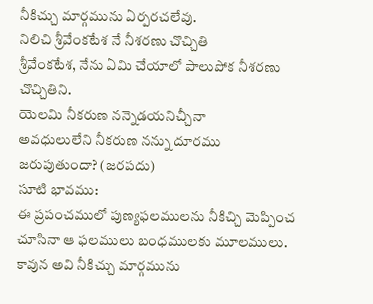నీకిచ్చు మార్గమును ఏర్పరచలేవు.
నిలిచి శ్రీవేంకటేశ నే నీశరణు చొచ్చితి
శ్రీవేంకటేశ, నేను ఏమి చేయాలో పాలుపోక నీశరణు చొచ్చితిని.
యెలమి నీకరుణ నన్నెడయనిచ్చీనా
అవధులులేని నీకరుణ నన్ను దూరము జరుపుతుందా? (జరపదు)
సూటి భావము:
ఈ ప్రపంచములో పుణ్యఫలములను నీకిచ్చి మెప్పించ చూసినా ఆ ఫలములు బంధములకు మూలములు. కావున అవి నీకిచ్చు మార్గమును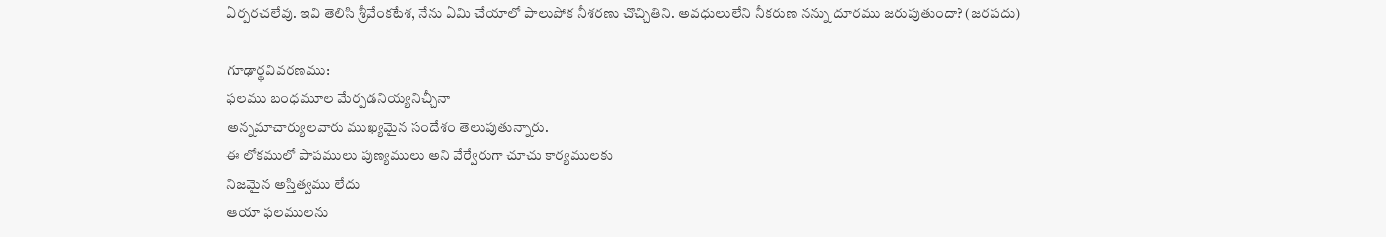ఏర్పరచలేవు. ఇవి తెలిసి శ్రీవేంకటేశ, నేను ఏమి చేయాలో పాలుపోక నీశరణు చొచ్చితిని. అవధులులేని నీకరుణ నన్ను దూరము జరుపుతుందా? (జరపదు)

గూఢార్థవివరణము:
ఫలము బంధమూల మేర్పడనియ్యనిచ్చీనా
అన్నమాచార్యులవారు ముఖ్యమైన సందేశం తెలుపుతున్నారు.
ఈ లోకములో పాపములు పుణ్యములు అని వేర్వేరుగా చూచు కార్యములకు
నిజమైన అస్తిత్వము లేదు
ఆయా ఫలములను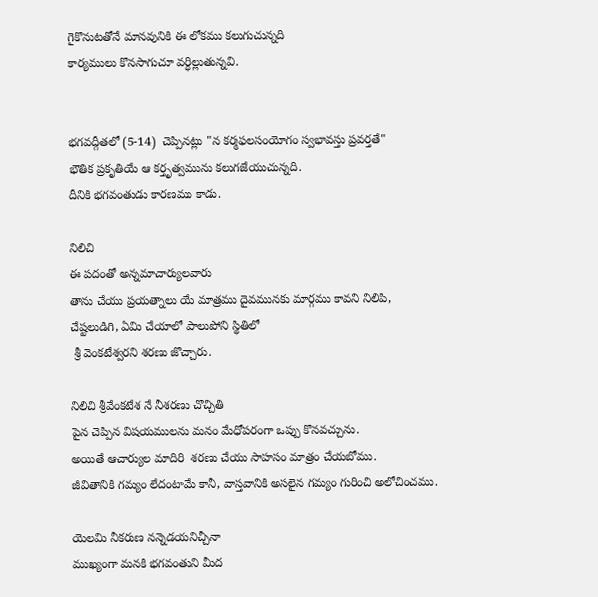గైకొనుటతోనే మానవునికి ఈ లోకము కలుగుచున్నది
కార్యములు కొనసాగుచూ వర్ధిల్లుతున్నవి.


భగవద్గీతలో (5-14)  చెప్పినట్లు "న కర్మఫలసంయోగం స్వభావస్తు ప్రవర్తతే"
భౌతిక ప్రకృతియే ఆ కర్తృత్వమును కలుగజేయుచున్నది.
దీనికి భగవంతుడు కారణము కాడు.

నిలిచి
ఈ పదంతో అన్నమాచార్యులవారు
తాను చేయు ప్రయత్నాలు యే మాత్రము దైవమునకు మార్గము కావని నిలిపి,
చేష్టలుడిగి, ఏమి చేయాలో పాలుపోని స్థితిలో
 శ్రీ వెంకటేశ్వరని శరణు జొచ్చారు.

నిలిచి శ్రీవేంకటేశ నే నీశరణు చొచ్చితి
పైన చెప్పిన విషయములను మనం మేధోపరంగా ఒప్పు కొనవచ్చును.
అయితే ఆచార్యుల మాదిరి  శరణు చేయు సాహసం మాత్రం చేయబోము.
జీవితానికి గమ్యం లేదంటామే కానీ, వాస్తవానికి అసలైన గమ్యం గురించి అలోచించము.

యెలమి నీకరుణ నన్నెడయనిచ్చీనా
ముఖ్యంగా మనకి భగవంతుని మీద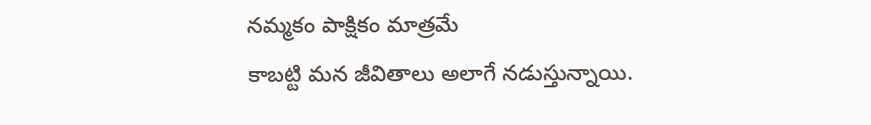నమ్మకం పాక్షికం మాత్రమే
కాబట్టి మన జీవితాలు అలాగే నడుస్తున్నాయి.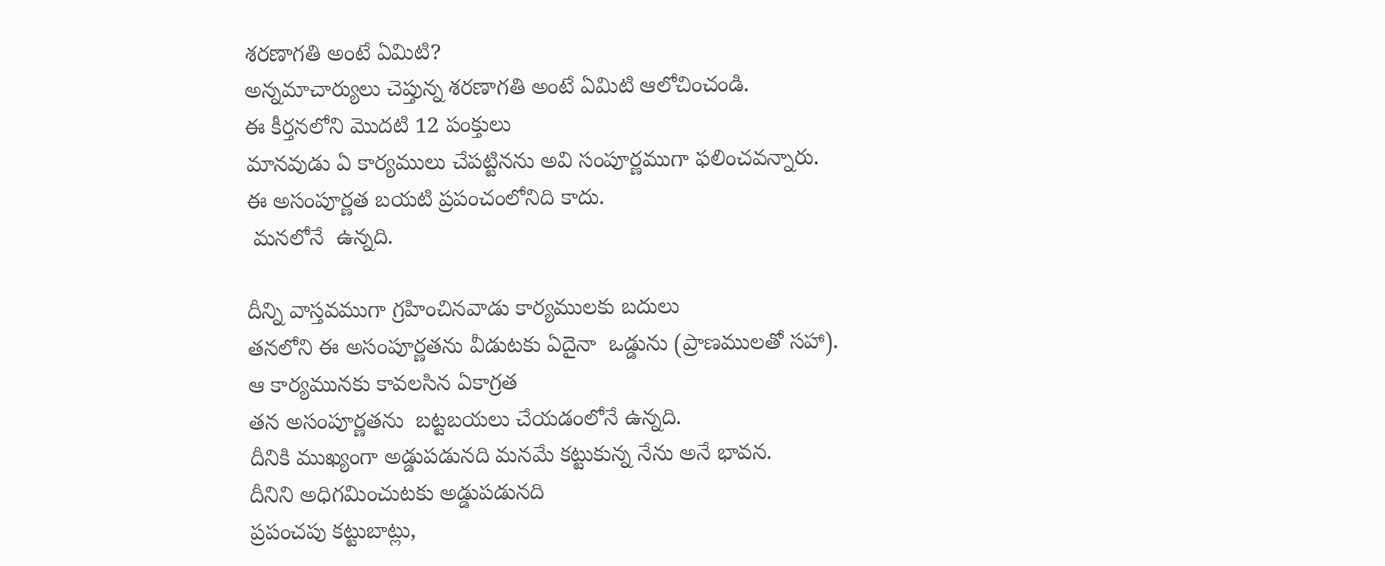శరణాగతి అంటే ఏమిటి?
అన్నమాచార్యులు చెప్తున్న శరణాగతి అంటే ఏమిటి ఆలోచించండి.
ఈ కీర్తనలోని మొదటి 12 పంక్తులు
మానవుడు ఏ కార్యములు చేపట్టినను అవి సంపూర్ణముగా ఫలించవన్నారు.
ఈ అసంపూర్ణత బయటి ప్రపంచంలోనిది కాదు.
 మనలోనే  ఉన్నది.

దీన్ని వాస్తవముగా గ్రహించినవాడు కార్యములకు బదులు
తనలోని ఈ అసంపూర్ణతను వీడుటకు ఏదైనా  ఒడ్డును (ప్రాణములతో సహా).
ఆ కార్యమునకు కావలసిన ఏకాగ్రత
తన అసంపూర్ణతను  బట్టబయలు చేయడంలోనే ఉన్నది.
దీనికి ముఖ్యంగా అడ్డుపడునది మనమే కట్టుకున్న నేను అనే భావన.
దీనిని అధిగమించుటకు అడ్డుపడునది
ప్రపంచపు కట్టుబాట్లు,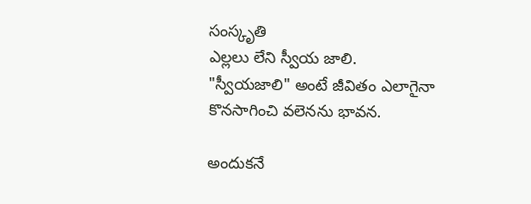సంస్కృతి
ఎల్లలు లేని స్వీయ జాలి.
"స్వీయజాలి" అంటే జీవితం ఎలాగైనా కొనసాగించి వలెనను భావన.

అందుకనే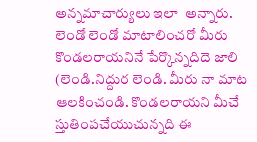అన్నమాచార్యులు ఇలా  అన్నారు.
లెండో లెండో మాటాలించరో మీరు
కొండలరాయనినే పేర్కొన్నదిదె జాలి
(లెండి.నిద్దుర లెండి. మీరు నా మాట ఆలకించండి. కొండలరాయని మీచే స్తుతింపచేయుచున్నది ఈ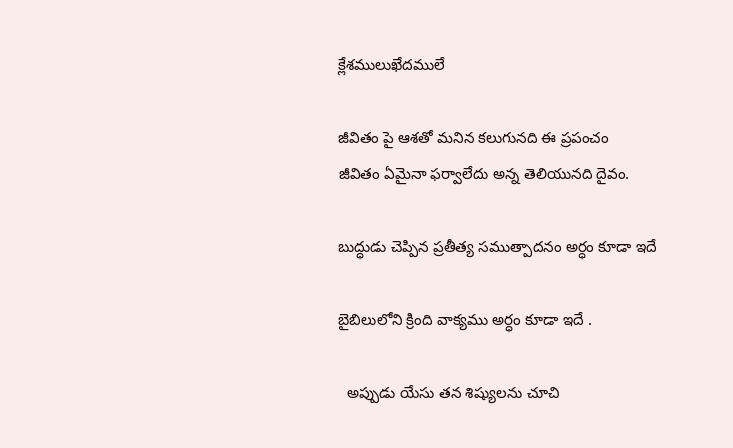క్లేశములుఖేదములే

జీవితం పై ఆశతో మనిన కలుగునది ఈ ప్రపంచం
జీవితం ఏమైనా ఫర్వాలేదు అన్న తెలియునది దైవం.

బుద్ధుడు చెప్పిన ప్రతీత్య సముత్పాదనం అర్ధం కూడా ఇదే ‌

బైబిలులోని క్రింది వాక్యము అర్ధం కూడా ఇదే .

  అప్పుడు యేసు తన శిష్యులను చూచి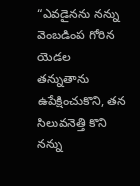“ఎవడైనను నన్ను వెంబడింప గోరిన యెడల
తన్నుతాను ఉపేక్షించుకొని, తన సిలువనెత్తి కొని నన్ను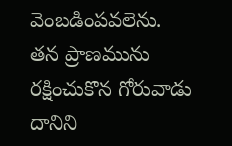వెంబడింపవలెను.
తన ప్రాణమును రక్షించుకొన గోరువాడు దానిని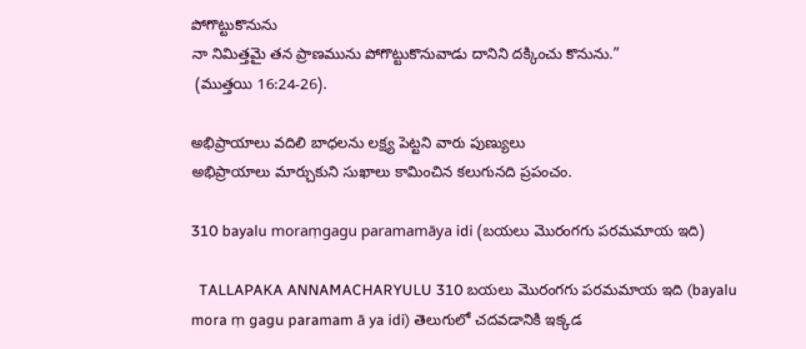పోగొట్టుకొనును
నా నిమిత్తమై తన ప్రాణమును పోగొట్టుకొనువాడు దానిని దక్కించు కొనును.”
 (ముత్తయి 16:24-26).

అభిప్రాయాలు వదిలి బాధలను లక్ష్య పెట్టని వారు పుణ్యులు
అభిప్రాయాలు మార్చుకుని సుఖాలు కామించిన కలుగునది ప్రపంచం.

310 bayalu moraṃgagu paramamāya idi (బయలు మొరంగగు పరమమాయ ఇది)

  TALLAPAKA ANNAMACHARYULU 310 బయలు మొరంగగు పరమమాయ ఇది (bayalu mora ṃ gagu paramam ā ya idi) తెలుగులో చదవడానికి ఇక్కడ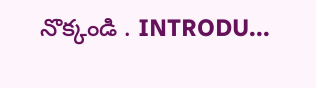నొక్కండి . INTRODU...